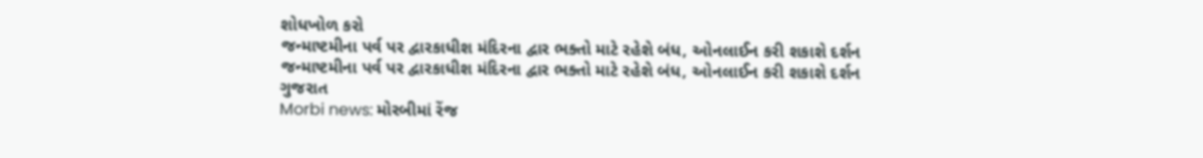શોધખોળ કરો
જન્માષ્ટમીના પર્વ પર દ્વારકાધીશ મંદિરના દ્વાર ભક્તો માટે રહેશે બંધ, ઓનલાઈન કરી શકાશે દર્શન
જન્માષ્ટમીના પર્વ પર દ્વારકાધીશ મંદિરના દ્વાર ભક્તો માટે રહેશે બંધ, ઓનલાઈન કરી શકાશે દર્શન
ગુજરાત
Morbi news: મોરબીમાં રેંજ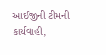આઈજીની ટીમની કાર્યવાહી,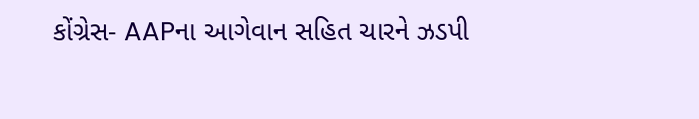કોંગ્રેસ- AAPના આગેવાન સહિત ચારને ઝડપી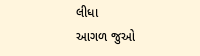લીધા
આગળ જુઓ